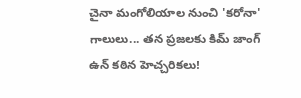చైనా మంగోలియాల నుంచి 'కరోనా' గాలులు... తన ప్రజలకు కిమ్ జాంగ్ ఉన్ కఠిన హెచ్చరికలు!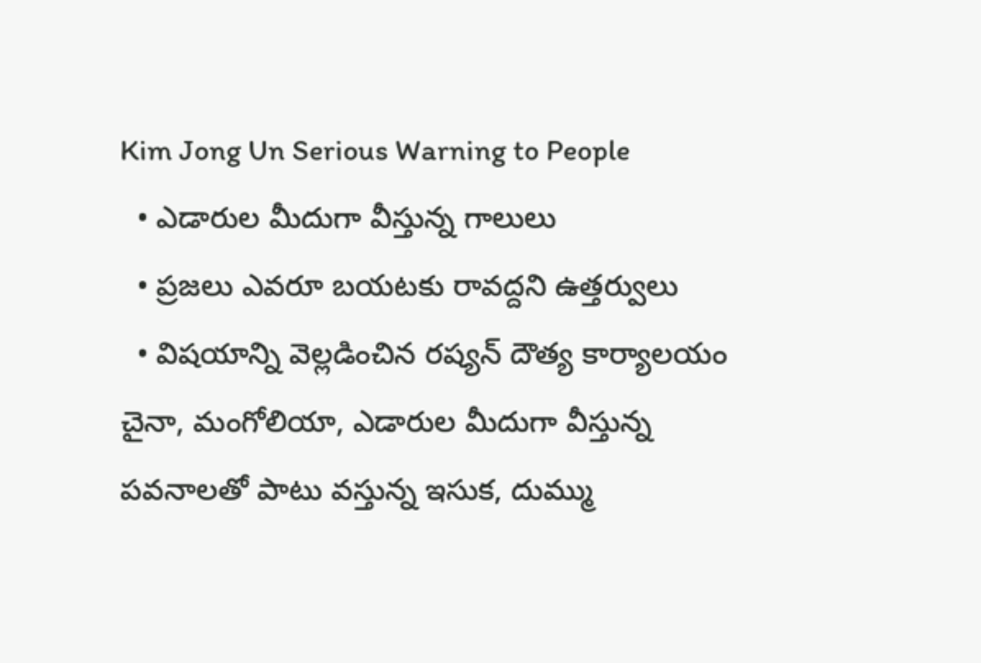Kim Jong Un Serious Warning to People
  • ఎడారుల మీదుగా వీస్తున్న గాలులు
  • ప్రజలు ఎవరూ బయటకు రావద్దని ఉత్తర్వులు
  • విషయాన్ని వెల్లడించిన రష్యన్ దౌత్య కార్యాలయం
చైనా, మంగోలియా, ఎడారుల మీదుగా వీస్తున్న పవనాలతో పాటు వస్తున్న ఇసుక, దుమ్ము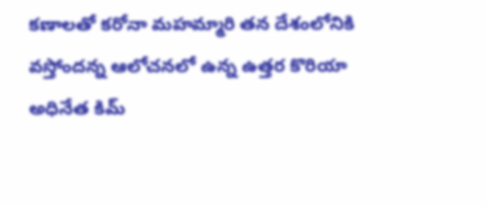కణాలతో కరోనా మహమ్మారి తన దేశంలోనికి వస్తోందన్న ఆలోచనలో ఉన్న ఉత్తర కొరియా అధినేత కిమ్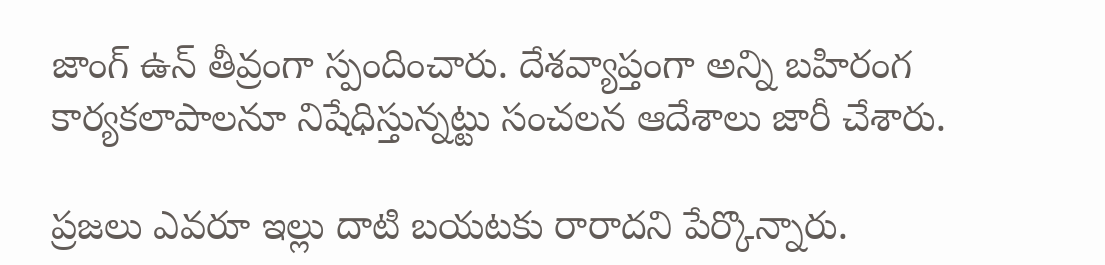జాంగ్ ఉన్ తీవ్రంగా స్పందించారు. దేశవ్యాప్తంగా అన్ని బహిరంగ కార్యకలాపాలనూ నిషేధిస్తున్నట్టు సంచలన ఆదేశాలు జారీ చేశారు.

ప్రజలు ఎవరూ ఇల్లు దాటి బయటకు రారాదని పేర్కొన్నారు.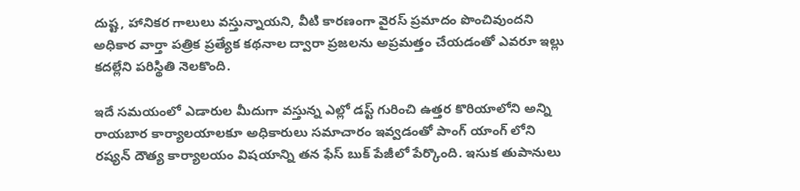దుష్ట, హానికర గాలులు వస్తున్నాయని, వీటి కారణంగా వైరస్ ప్రమాదం పొంచివుందని అధికార వార్తా పత్రిక ప్రత్యేక కథనాల ద్వారా ప్రజలను అప్రమత్తం చేయడంతో ఎవరూ ఇల్లు కదల్లేని పరిస్థితి నెలకొంది.

ఇదే సమయంలో ఎడారుల మీదుగా వస్తున్న ఎల్లో డస్ట్ గురించి ఉత్తర కొరియాలోని అన్ని రాయబార కార్యాలయాలకూ అధికారులు సమాచారం ఇవ్వడంతో పాంగ్ యాంగ్ లోని రష్యన్ దౌత్య కార్యాలయం విషయాన్ని తన ఫేస్ బుక్ పేజీలో పేర్కొంది. ఇసుక తుపానులు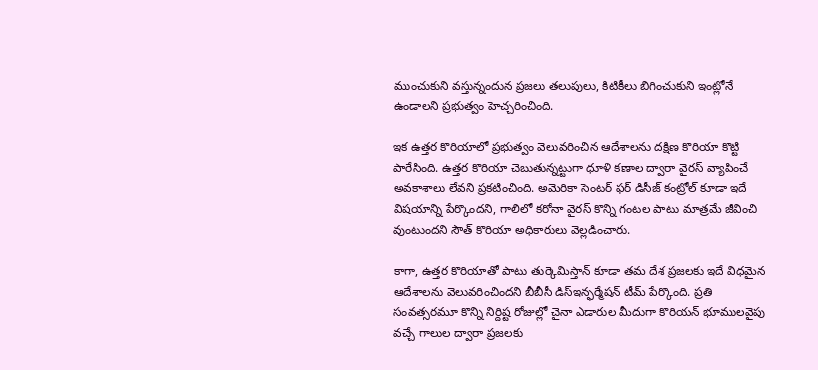ముంచుకుని వస్తున్నందున ప్రజలు తలుపులు, కిటికీలు బిగించుకుని ఇంట్లోనే ఉండాలని ప్రభుత్వం హెచ్చరించింది.

ఇక ఉత్తర కొరియాలో ప్రభుత్వం వెలువరించిన ఆదేశాలను దక్షిణ కొరియా కొట్టి పారేసింది. ఉత్తర కొరియా చెబుతున్నట్టుగా ధూళి కణాల ద్వారా వైరస్ వ్యాపించే అవకాశాలు లేవని ప్రకటించింది. అమెరికా సెంటర్ ఫర్ డిసీజ్ కంట్రోల్ కూడా ఇదే విషయాన్ని పేర్కొందని, గాలిలో కరోనా వైరస్ కొన్ని గంటల పాటు మాత్రమే జీవించి వుంటుందని సౌత్ కొరియా అధికారులు వెల్లడించారు.

కాగా, ఉత్తర కొరియాతో పాటు తుర్కెమిస్తాన్ కూడా తమ దేశ ప్రజలకు ఇదే విధమైన ఆదేశాలను వెలువరించిందని బీబీసీ డిస్ఇన్ఫర్మేషన్ టీమ్ పేర్కొంది. ప్రతి సంవత్సరమూ కొన్ని నిర్దిష్ట రోజుల్లో చైనా ఎడారుల మీదుగా కొరియన్ భూములవైపు వచ్చే గాలుల ద్వారా ప్రజలకు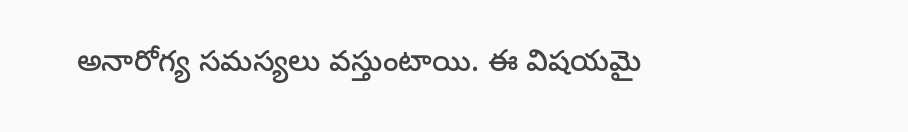అనారోగ్య సమస్యలు వస్తుంటాయి. ఈ విషయమై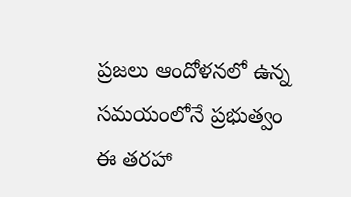ప్రజలు ఆందోళనలో ఉన్న సమయంలోనే ప్రభుత్వం ఈ తరహా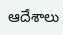ఆదేశాలు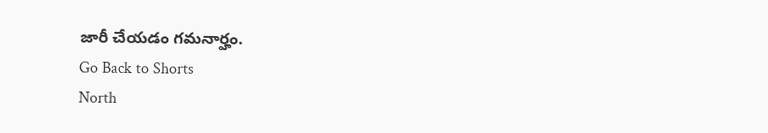జారీ చేయడం గమనార్హం.
Go Back to Shorts
North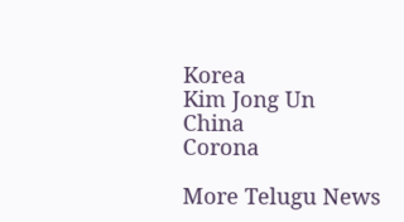Korea
Kim Jong Un
China
Corona

More Telugu News